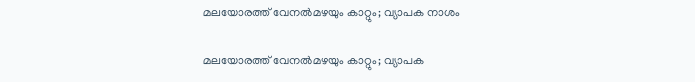മലയോരത്ത് വേനൽമഴയും കാറ്റും; വ്യാപക നാശം

മലയോരത്ത് വേനൽമഴയും കാറ്റും; വ്യാപക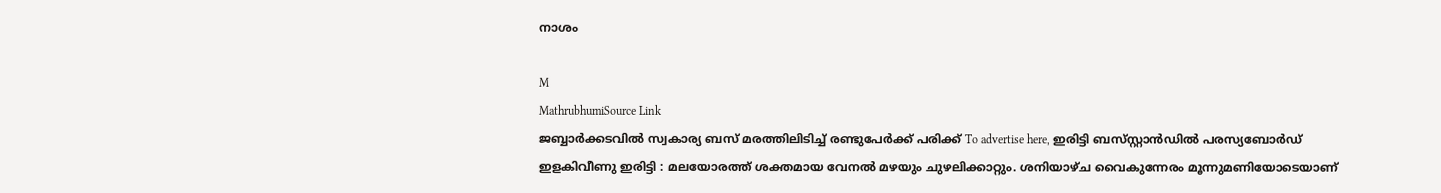നാശം

M
MathrubhumiSource Link
ജബ്ബാർക്കടവിൽ സ്വകാര്യ ബസ് മരത്തിലിടിച്ച് രണ്ടുപേർക്ക് പരിക്ക് To advertise here, ഇരിട്ടി ബസ്‌സ്റ്റാൻഡിൽ പരസ്യബോർഡ് ഇളകിവീണു ഇരിട്ടി : മലയോരത്ത് ശക്തമായ വേനൽ മഴയും ചുഴലിക്കാറ്റും. ശനിയാഴ്ച വൈകുന്നേരം മൂന്നുമണിയോടെയാണ്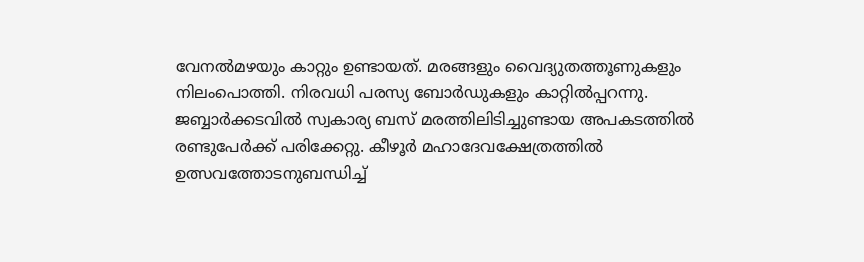വേനൽമഴയും കാറ്റും ഉണ്ടായത്. മരങ്ങളും വൈദ്യുതത്തൂണുകളും നിലംപൊത്തി. നിരവധി പരസ്യ ബോർഡുകളും കാറ്റിൽപ്പറന്നു. ജബ്ബാർക്കടവിൽ സ്വകാര്യ ബസ് മരത്തിലിടിച്ചുണ്ടായ അപകടത്തിൽ രണ്ടുപേർക്ക് പരിക്കേറ്റു. കീഴൂർ മഹാദേവക്ഷേത്രത്തിൽ ഉത്സവത്തോടനുബന്ധിച്ച്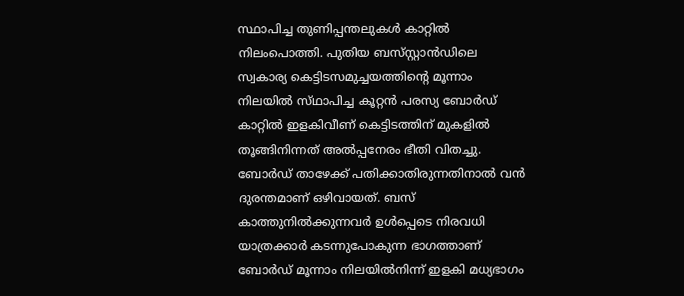സ്ഥാപിച്ച തുണിപ്പന്തലുകൾ കാറ്റിൽ നിലംപൊത്തി. പുതിയ ബസ്‌സ്റ്റാൻഡിലെ സ്വകാര്യ കെട്ടിടസമുച്ചയത്തിന്റെ മൂന്നാം നിലയിൽ സ്‌ഥാപിച്ച കൂറ്റൻ പരസ്യ ബോർഡ് കാറ്റിൽ ഇളകിവീണ് കെട്ടിടത്തിന് മുകളിൽ തൂങ്ങിനിന്നത് അൽപ്പനേരം ഭീതി വിതച്ചു. ബോർഡ് താഴേക്ക് പതിക്കാതിരുന്നതിനാൽ വൻ ദുരന്തമാണ് ഒഴിവായത്. ബസ് കാത്തുനിൽക്കുന്നവർ ഉൾപ്പെടെ നിരവധി യാത്രക്കാർ കടന്നുപോകുന്ന ഭാഗത്താണ് ബോർഡ് മൂന്നാം നിലയിൽനിന്ന് ഇളകി മധ്യഭാഗം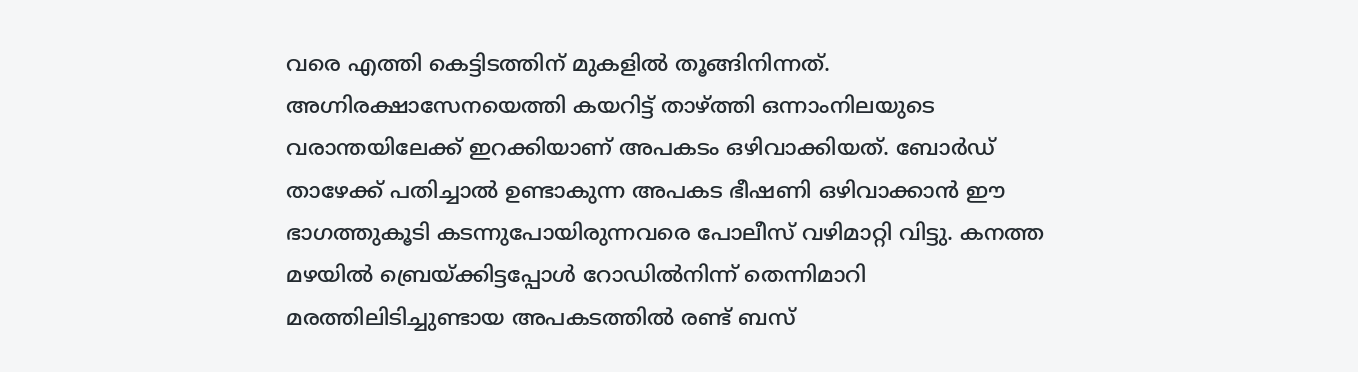വരെ എത്തി കെട്ടിടത്തിന് മുകളിൽ തൂങ്ങിനിന്നത്. അഗ്നിരക്ഷാസേനയെത്തി കയറിട്ട്‌ താഴ്‌ത്തി ഒന്നാംനിലയുടെ വരാന്തയിലേക്ക് ഇറക്കിയാണ് അപകടം ഒഴിവാക്കിയത്. ബോർഡ് താഴേക്ക് പതിച്ചാൽ ഉണ്ടാകുന്ന അപകട ഭീഷണി ഒഴിവാക്കാൻ ഈ ഭാഗത്തുകൂടി കടന്നുപോയിരുന്നവരെ പോലീസ് വഴിമാറ്റി വിട്ടു. കനത്ത മഴയിൽ ബ്രെയ്‌ക്കിട്ടപ്പോൾ റോഡിൽനിന്ന് തെന്നിമാറി മരത്തിലിടിച്ചുണ്ടായ അപകടത്തിൽ രണ്ട് ബസ്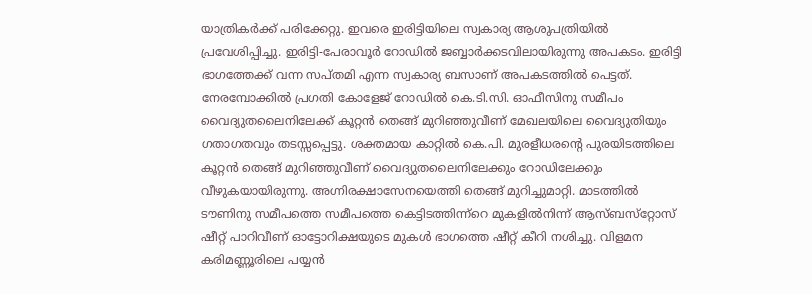യാത്രികർക്ക് പരിക്കേറ്റു. ഇവരെ ഇരിട്ടിയിലെ സ്വകാര്യ ആശുപത്രിയിൽ പ്രവേശിപ്പിച്ചു. ഇരിട്ടി-പേരാവൂർ റോഡിൽ ജബ്ബാർക്കടവിലായിരുന്നു അപകടം. ഇരിട്ടി ഭാഗത്തേക്ക്‌ വന്ന സപ്‌തമി എന്ന സ്വകാര്യ ബസാണ് അപകടത്തിൽ പെട്ടത്. നേരമ്പോക്കിൽ പ്രഗതി കോളേജ് റോഡിൽ കെ.ടി.സി. ഓഫീസിനു സമീപം വൈദ്യുതലൈനിലേക്ക് കൂറ്റൻ തെങ്ങ്‌ മുറിഞ്ഞുവീണ് മേഖലയിലെ വൈദ്യുതിയും ഗതാഗതവും തടസ്സപ്പെട്ടു. ശക്തമായ കാറ്റിൽ കെ.പി. മുരളീധരന്റെ പുരയിടത്തിലെ കൂറ്റൻ തെങ്ങ് മുറിഞ്ഞുവീണ് വൈദ്യുതലൈനിലേക്കും റോഡിലേക്കും വീഴുകയായിരുന്നു. അഗ്നിരക്ഷാസേനയെത്തി തെങ്ങ് മുറിച്ചുമാറ്റി. മാടത്തിൽ ടൗണിനു സമീപത്തെ സമീപത്തെ കെട്ടിടത്തിന്ന്റെ മുകളിൽനിന്ന്‌ ആസ്ബസ്‌റ്റോസ് ഷീറ്റ് പാറിവീണ് ഓട്ടോറിക്ഷയുടെ മുകൾ ഭാഗത്തെ ഷീറ്റ് കീറി നശിച്ചു. വിളമന കരിമണ്ണൂരിലെ പയ്യൻ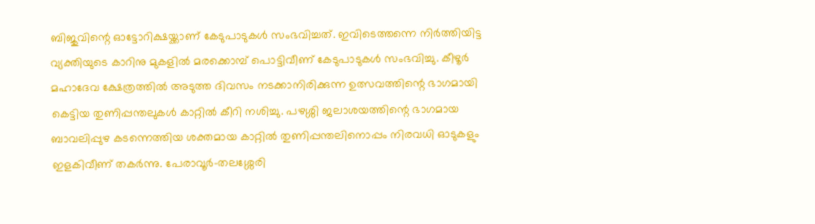ബിജുവിന്റെ ഓട്ടോറിക്ഷയ്ക്കാണ് കേടുപാടുകൾ സംഭവിച്ചത്. ഇവിടെത്തന്നെ നിർത്തിയിട്ട വ്യക്തിയുടെ കാറിനു മുകളിൽ മരക്കൊമ്പ് പൊട്ടിവീണ്‌ കേടുപാടുകൾ സംഭവിച്ചു. കീഴൂർ മഹാദേവ ക്ഷേത്രത്തിൽ അടുത്ത ദിവസം നടക്കാനിരിക്കുന്ന ഉത്സവത്തിന്റെ ഭാഗമായി കെട്ടിയ തുണിപ്പന്തലുകൾ കാറ്റിൽ കീറി നശിച്ചു. പഴശ്ശി ജലാശയത്തിന്റെ ഭാഗമായ ബാവലിപ്പുഴ കടന്നെത്തിയ ശക്തമായ കാറ്റിൽ തുണിപ്പന്തലിനൊപ്പം നിരവധി ഓടുകളും ഇളകിവീണ് തകർന്നു. പേരാവൂർ-തലശ്ശേരി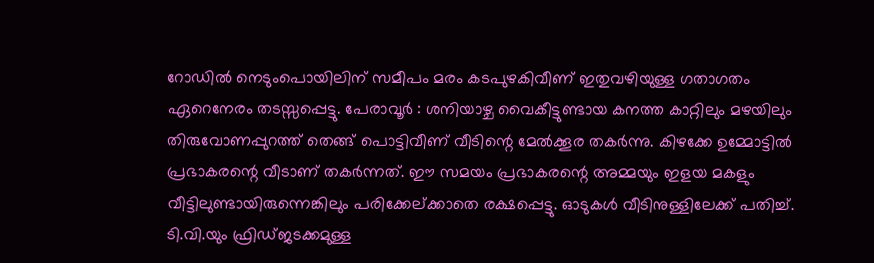റോഡിൽ നെടുംപൊയിലിന് സമീപം മരം കടപുഴകിവീണ് ഇതുവഴിയുള്ള ഗതാഗതം ഏറെനേരം തടസ്സപ്പെട്ടു. പേരാവൂർ : ശനിയാഴ്ച വൈകീട്ടുണ്ടായ കനത്ത കാറ്റിലും മഴയിലും തിരുവോണപ്പുറത്ത് തെങ്ങ് പൊട്ടിവീണ് വീടിന്റെ മേൽക്കൂര തകർന്നു. കിഴക്കേ ഉമ്മോട്ടിൽ പ്രഭാകരന്റെ വീടാണ് തകർന്നത്. ഈ സമയം പ്രഭാകരന്റെ അമ്മയും ഇളയ മകളും വീട്ടിലുണ്ടായിരുന്നെങ്കിലും പരിക്കേല്ക്കാതെ രക്ഷപ്പെട്ടു. ഓടുകൾ വീടിനുള്ളിലേക്ക് പതിച്ച്. ടി.വി.യും ഫ്രിഡ്ജടക്കമുള്ള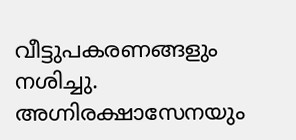വീട്ടുപകരണങ്ങളും നശിച്ചു. അഗ്നിരക്ഷാസേനയും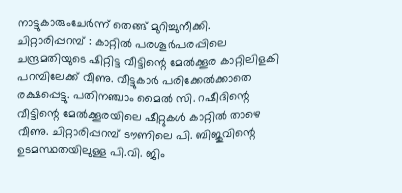നാട്ടുകാരുംചേർന്ന് തെങ്ങ് മുറിച്ചുനീക്കി. ചിറ്റാരിപ്പറമ്പ് : കാറ്റിൽ പരശൂർപരപ്പിലെ ചന്ദ്രമതിയുടെ ഷിറ്റിട്ട വീട്ടിന്റെ മേൽക്കൂര കാറ്റിലിളകി പറമ്പിലേക്ക് വീണു. വീട്ടുകാർ പരിക്കേൽക്കാതെ രക്ഷപ്പെട്ടു. പതിനഞ്ചാം മൈൽ സി. റഷീദിന്റെ വീട്ടിന്റെ മേൽക്കൂരയിലെ ഷീറ്റുകൾ കാറ്റിൽ താഴെ വീണു. ചിറ്റാരിപ്പറമ്പ് ടൗണിലെ പി. ബിജുവിന്റെ ഉടമസ്ഥതയിലുള്ള പി.വി. ജിം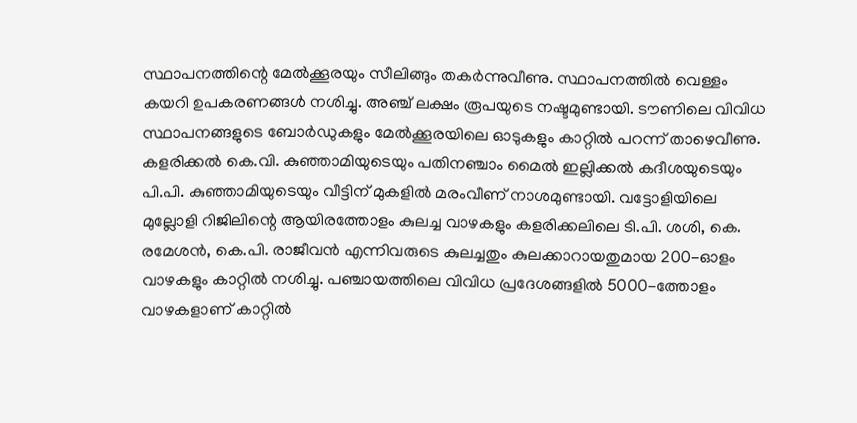സ്ഥാപനത്തിന്റെ മേൽക്കൂരയും സീലിങ്ങും തകർന്നുവീണു. സ്ഥാപനത്തിൽ വെള്ളം കയറി ഉപകരണങ്ങൾ നശിച്ചു. അഞ്ച് ലക്ഷം രൂപയുടെ നഷ്ടമുണ്ടായി. ടൗണിലെ വിവിധ സ്ഥാപനങ്ങളുടെ ബോർഡുകളും മേൽക്കൂരയിലെ ഓടുകളും കാറ്റിൽ പറന്ന് താഴെവീണു. കളരിക്കൽ കെ.വി. കുഞ്ഞാമിയുടെയും പതിനഞ്ചാം മൈൽ ഇല്ലിക്കൽ കദീശയുടെയും പി.പി. കുഞ്ഞാമിയുടെയും വീട്ടിന് മുകളിൽ മരംവീണ് നാശമുണ്ടായി. വട്ടോളിയിലെ മുല്ലോളി റിജിലിന്റെ ആയിരത്തോളം കുലച്ച വാഴകളും കളരിക്കലിലെ ടി.പി. ശശി, കെ. രമേശൻ, കെ.പി. രാജീവൻ എന്നിവരുടെ കുലച്ചതും കുലക്കാറായതുമായ 200-ഓളം വാഴകളും കാറ്റിൽ നശിച്ചു. പഞ്ചായത്തിലെ വിവിധ പ്രദേശങ്ങളിൽ 5000-ത്തോളം വാഴകളാണ് കാറ്റിൽ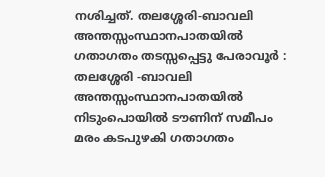നശിച്ചത്. തലശ്ശേരി-ബാവലി അന്തസ്സംസ്ഥാനപാതയിൽ ഗതാഗതം തടസ്സപ്പെട്ടു പേരാവൂർ : തലശ്ശേരി -ബാവലി അന്തസ്സംസ്ഥാനപാതയിൽ നിടുംപൊയിൽ ടൗണിന് സമീപം മരം കടപുഴകി ഗതാഗതം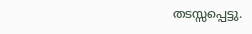തടസ്സപ്പെട്ടു.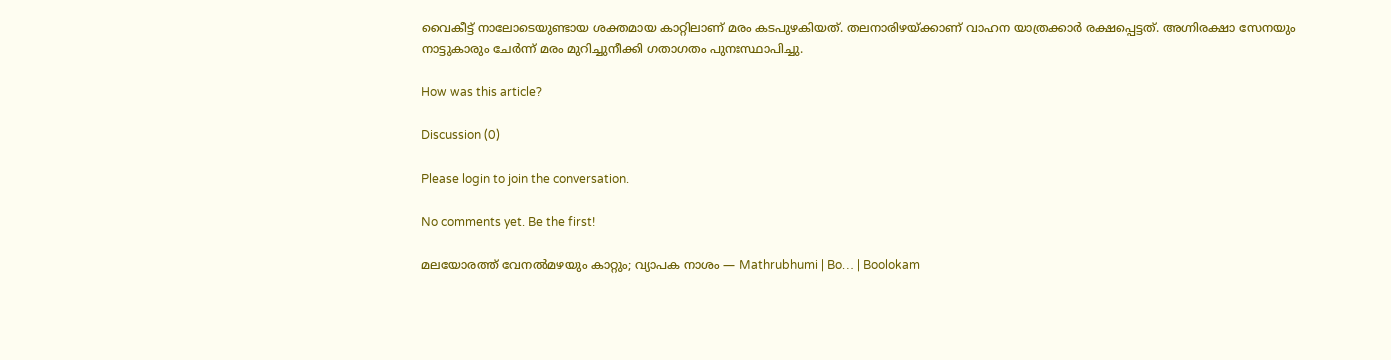വൈകീട്ട് നാലോടെയുണ്ടായ ശക്തമായ കാറ്റിലാണ് മരം കടപുഴകിയത്. തലനാരിഴയ്ക്കാണ് വാഹന യാത്രക്കാർ രക്ഷപ്പെട്ടത്. അഗ്നിരക്ഷാ സേനയും നാട്ടുകാരും ചേർന്ന് മരം മുറിച്ചുനീക്കി ഗതാഗതം പുനഃസ്ഥാപിച്ചു.

How was this article?

Discussion (0)

Please login to join the conversation.

No comments yet. Be the first!

മലയോരത്ത് വേനൽമഴയും കാറ്റും; വ്യാപക നാശം — Mathrubhumi | Bo… | Boolokam